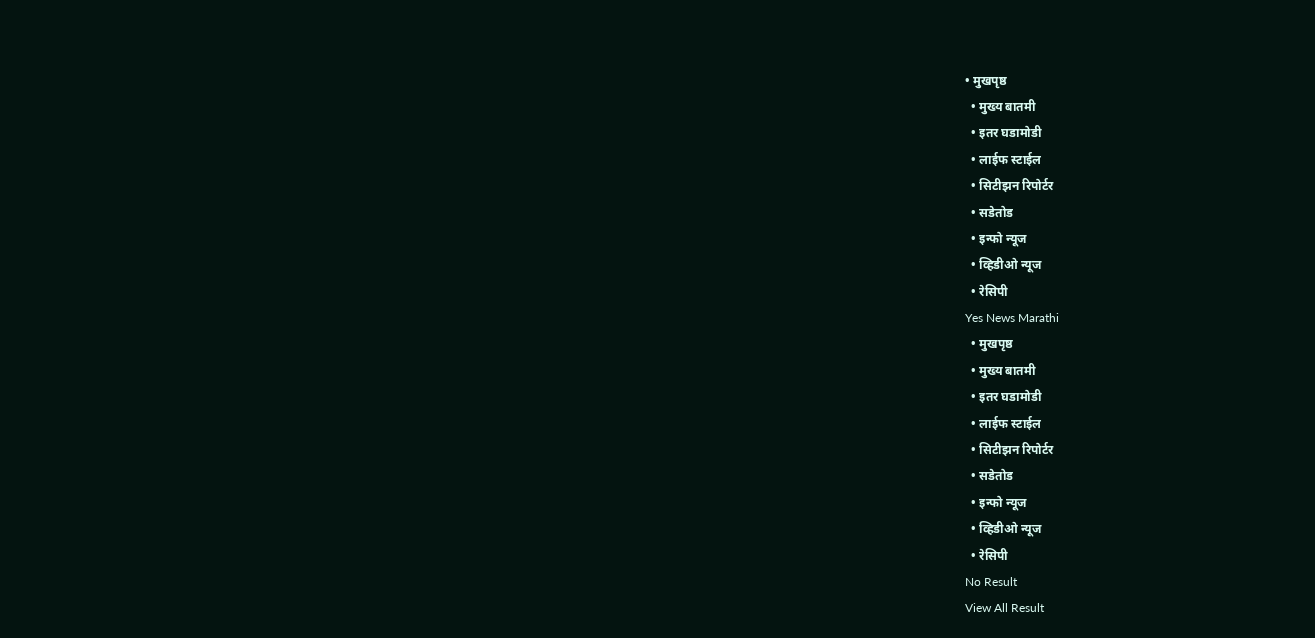• मुखपृष्ठ
  • मुख्य बातमी
  • इतर घडामोडी
  • लाईफ स्टाईल
  • सिटीझन रिपोर्टर
  • सडेतोड
  • इन्फो न्यूज
  • व्हिडीओ न्यूज
  • रेसिपी
Yes News Marathi
  • मुखपृष्ठ
  • मुख्य बातमी
  • इतर घडामोडी
  • लाईफ स्टाईल
  • सिटीझन रिपोर्टर
  • सडेतोड
  • इन्फो न्यूज
  • व्हिडीओ न्यूज
  • रेसिपी
No Result
View All Result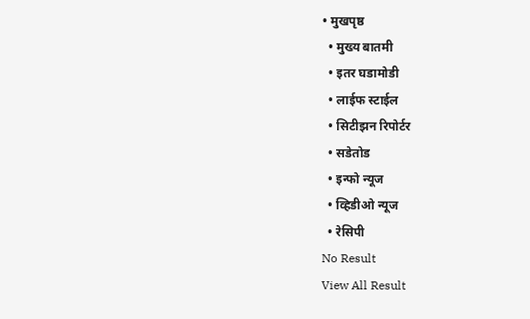• मुखपृष्ठ
  • मुख्य बातमी
  • इतर घडामोडी
  • लाईफ स्टाईल
  • सिटीझन रिपोर्टर
  • सडेतोड
  • इन्फो न्यूज
  • व्हिडीओ न्यूज
  • रेसिपी
No Result
View All Result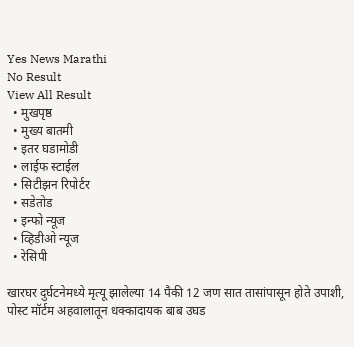Yes News Marathi
No Result
View All Result
  • मुखपृष्ठ
  • मुख्य बातमी
  • इतर घडामोडी
  • लाईफ स्टाईल
  • सिटीझन रिपोर्टर
  • सडेतोड
  • इन्फो न्यूज
  • व्हिडीओ न्यूज
  • रेसिपी

खारघर दुर्घटनेमध्ये मृत्यू झालेल्या 14 पैकी 12 जण सात तासांपासून होते उपाशी, पोस्ट मॉर्टम अहवालातून धक्कादायक बाब उघड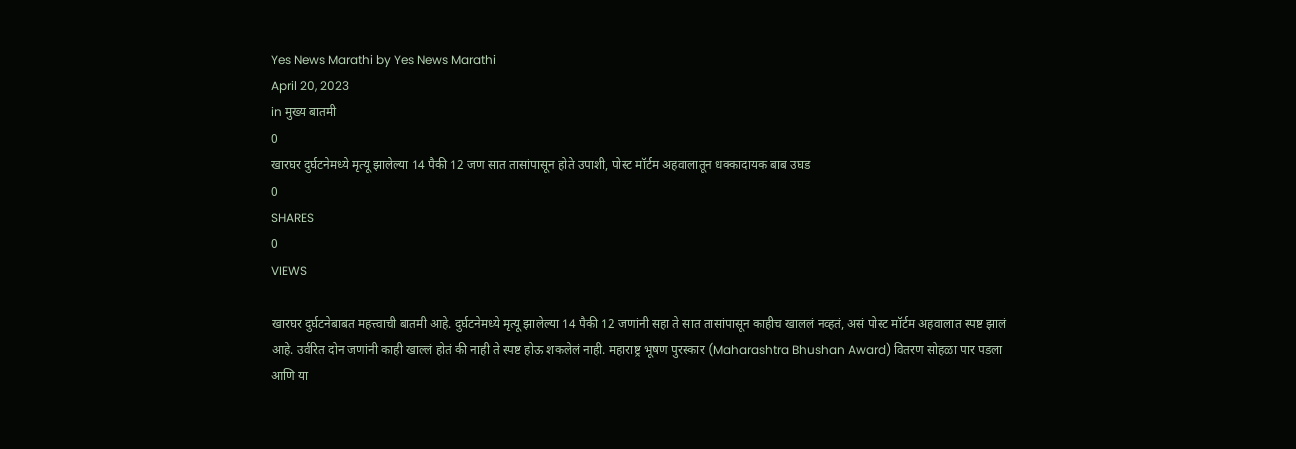Yes News Marathi by Yes News Marathi
April 20, 2023
in मुख्य बातमी
0
खारघर दुर्घटनेमध्ये मृत्यू झालेल्या 14 पैकी 12 जण सात तासांपासून होते उपाशी, पोस्ट मॉर्टम अहवालातून धक्कादायक बाब उघड
0
SHARES
0
VIEWS

खारघर दुर्घटनेबाबत महत्त्वाची बातमी आहे. दुर्घटनेमध्ये मृत्यू झालेल्या 14 पैकी 12 जणांनी सहा ते सात तासांपासून काहीच खाललं नव्हतं, असं पोस्ट मॉर्टम अहवालात स्पष्ट झालं आहे. उर्वरित दोन जणांनी काही खाल्लं होतं की नाही ते स्पष्ट होऊ शकलेलं नाही. महाराष्ट्र भूषण पुरस्कार (Maharashtra Bhushan Award) वितरण सोहळा पार पडला आणि या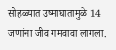सोहळ्यात उष्माघातामुळे 14 जणांना जीव गमवावा लागला.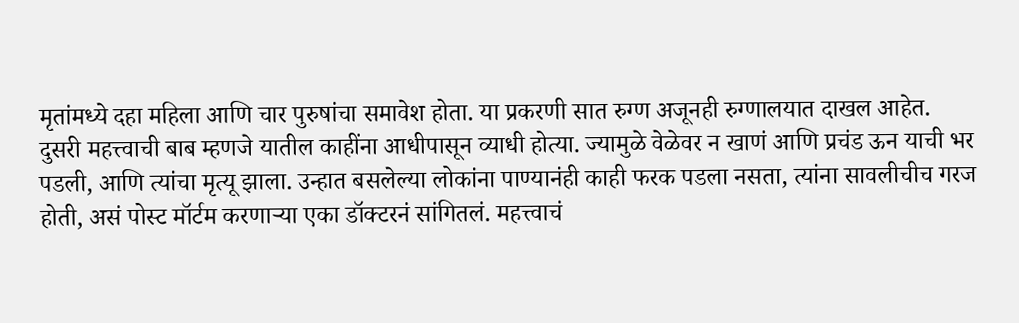मृतांमध्ये दहा महिला आणि चार पुरुषांचा समावेश होता. या प्रकरणी सात रुग्ण अजूनही रुग्णालयात दाखल आहेत.
दुसरी महत्त्वाची बाब म्हणजे यातील काहींना आधीपासून व्याधी होत्या. ज्यामुळे वेळेवर न खाणं आणि प्रचंड ऊन याची भर पडली, आणि त्यांचा मृत्यू झाला. उन्हात बसलेल्या लोकांना पाण्यानंही काही फरक पडला नसता, त्यांना सावलीचीच गरज होती, असं पोस्ट मॉर्टम करणाऱ्या एका डॉक्टरनं सांगितलं. महत्त्वाचं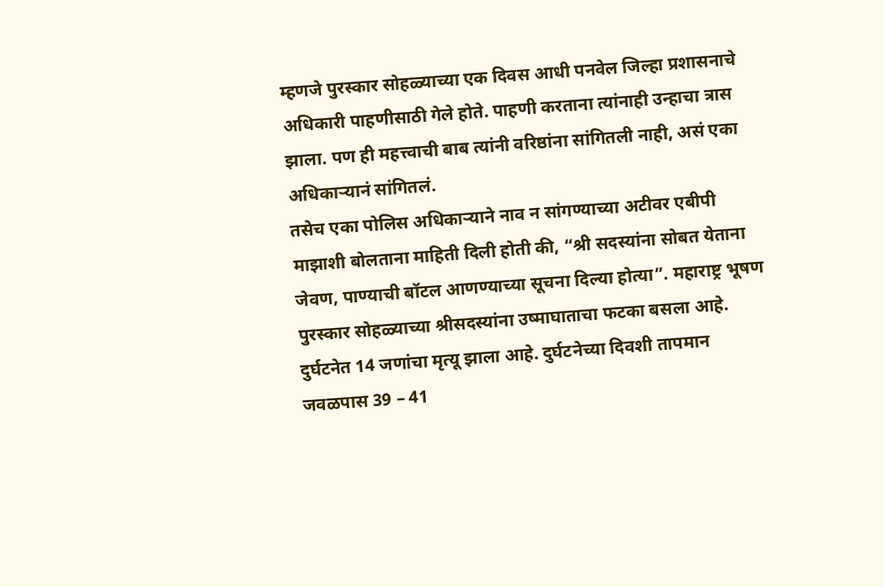म्हणजे पुरस्कार सोहळ्याच्या एक दिवस आधी पनवेल जिल्हा प्रशासनाचे अधिकारी पाहणीसाठी गेले होते. पाहणी करताना त्यांनाही उन्हाचा त्रास झाला. पण ही महत्त्वाची बाब त्यांनी वरिष्ठांना सांगितली नाही, असं एका अधिकाऱ्यानं सांगितलं.
तसेच एका पोलिस अधिकाऱ्याने नाव न सांगण्याच्या अटीवर एबीपी माझाशी बोलताना माहिती दिली होती की, “श्री सदस्यांना सोबत येताना जेवण, पाण्याची बॉटल आणण्याच्या सूचना दिल्या होत्या”. महाराष्ट्र भूषण पुरस्कार सोहळ्याच्या श्रीसदस्यांना उष्माघाताचा फटका बसला आहे. दुर्घटनेत 14 जणांचा मृत्यू झाला आहे. दुर्घटनेच्या दिवशी तापमान जवळपास 39 – 41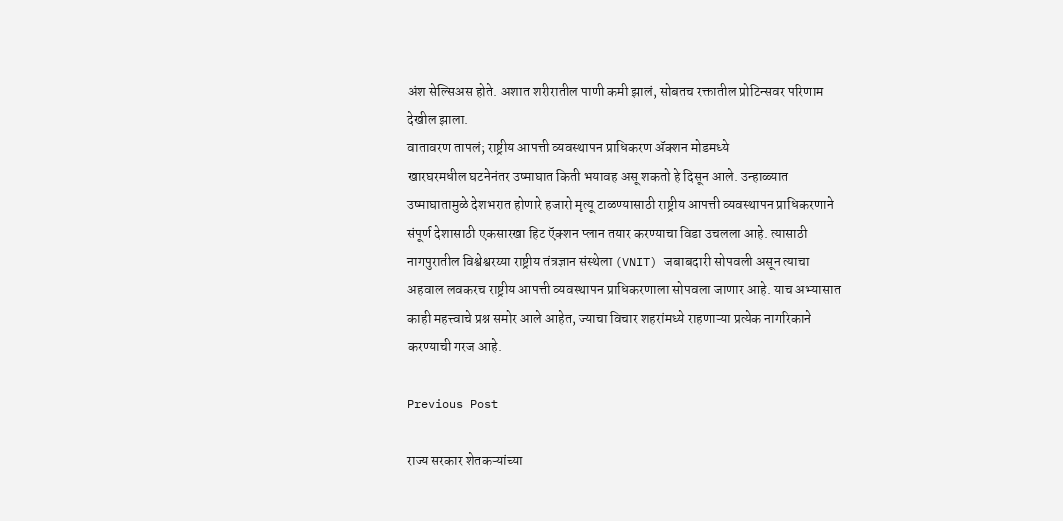अंश सेल्सिअस होते. अशात शरीरातील पाणी कमी झालं, सोबतच रक्तातील प्रोटिन्सवर परिणाम देखील झाला.
वातावरण तापलं; राष्ट्रीय आपत्ती व्यवस्थापन प्राधिकरण ॲक्शन मोडमध्ये
खारघरमधील घटनेनंतर उष्माघात किती भयावह असू शकतो हे दिसून आले. उन्हाळ्यात उष्माघातामुळे देशभरात होणारे हजारो मृत्यू टाळण्यासाठी राष्ट्रीय आपत्ती व्यवस्थापन प्राधिकरणाने संपूर्ण देशासाठी एकसारखा हिट ऍक्शन प्लान तयार करण्याचा विडा उचलला आहे. त्यासाठी नागपुरातील विश्वेश्वरय्या राष्ट्रीय तंत्रज्ञान संस्थेला (VNIT) जबाबदारी सोपवली असून त्याचा अहवाल लवकरच राष्ट्रीय आपत्ती व्यवस्थापन प्राधिकरणाला सोपवला जाणार आहे. याच अभ्यासात काही महत्त्वाचे प्रश्न समोर आले आहेत, ज्याचा विचार शहरांमध्ये राहणाऱ्या प्रत्येक नागरिकाने करण्याची गरज आहे.

Previous Post

राज्य सरकार शेतकऱ्यांच्या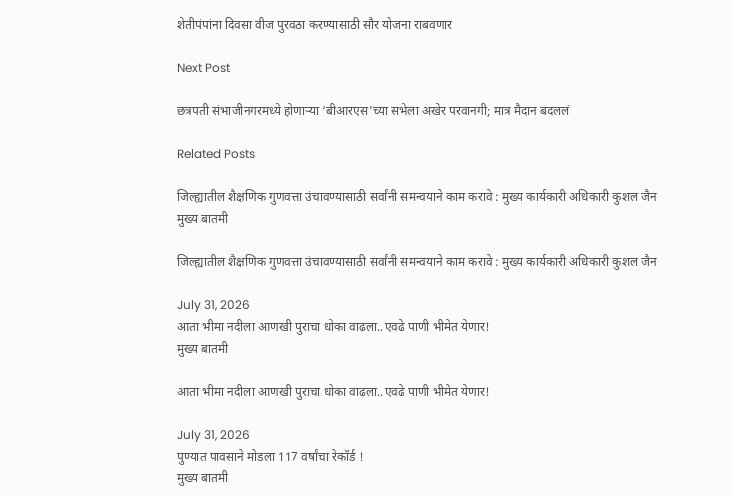शेतीपंपांना दिवसा वीज पुरवठा करण्यासाठी सौर योजना राबवणार

Next Post

छत्रपती संभाजीनगरमध्ये होणाऱ्या ‘बीआरएस’च्या सभेला अखेर परवानगी; मात्र मैदान बदललं

Related Posts

जिल्ह्यातील शैक्षणिक गुणवत्ता उंचावण्यासाठी सर्वांनी समन्वयाने काम करावे : मुख्य कार्यकारी अधिकारी कुशल जैन
मुख्य बातमी

जिल्ह्यातील शैक्षणिक गुणवत्ता उंचावण्यासाठी सर्वांनी समन्वयाने काम करावे : मुख्य कार्यकारी अधिकारी कुशल जैन

July 31, 2026
आता भीमा नदीला आणखी पुराचा धोका वाढला..एवढे पाणी भीमेत येणार!
मुख्य बातमी

आता भीमा नदीला आणखी पुराचा धोका वाढला..एवढे पाणी भीमेत येणार!

July 31, 2026
पुण्यात पावसाने मोडला 117 वर्षांचा रेकॉर्ड !
मुख्य बातमी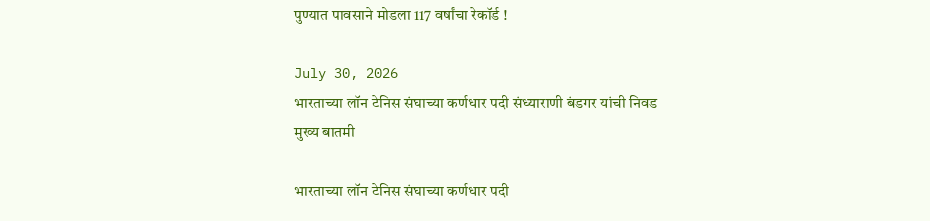पुण्यात पावसाने मोडला 117 वर्षांचा रेकॉर्ड !

July 30, 2026
भारताच्या लॉन टेनिस संघाच्या कर्णधार पदी संध्याराणी बंडगर यांची निवड
मुख्य बातमी

भारताच्या लॉन टेनिस संघाच्या कर्णधार पदी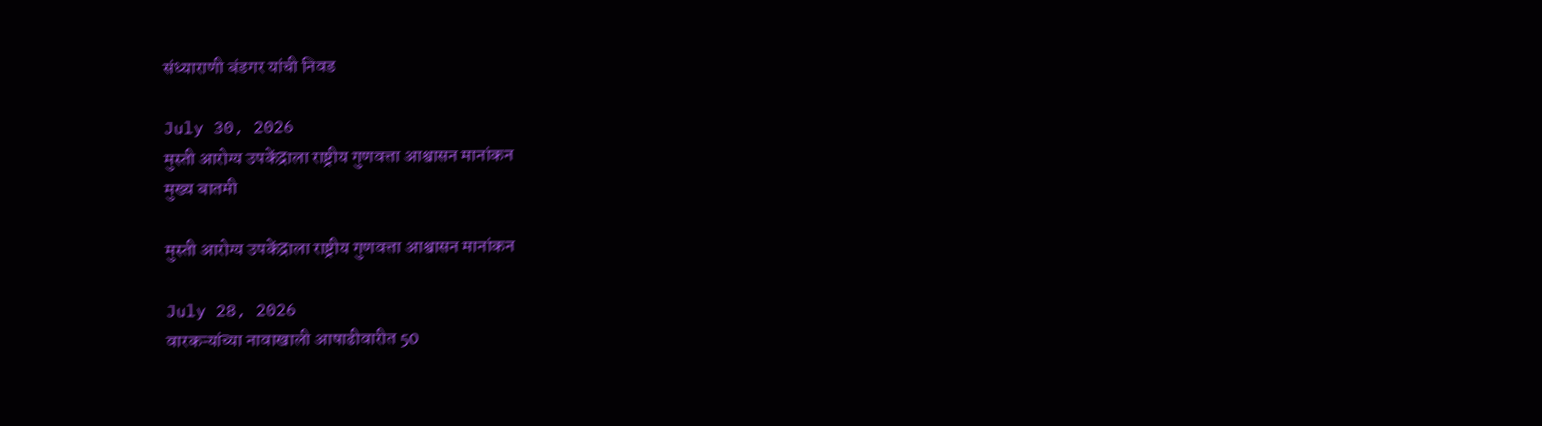संध्याराणी बंडगर यांची निवड

July 30, 2026
मुस्ती आरोग्य उपकेंद्राला राष्ट्रीय गुणवत्ता आश्वासन मानांकन
मुख्य बातमी

मुस्ती आरोग्य उपकेंद्राला राष्ट्रीय गुणवत्ता आश्वासन मानांकन

July 28, 2026
वारकऱ्यांच्या नावाखाली आषाढीवारीत 50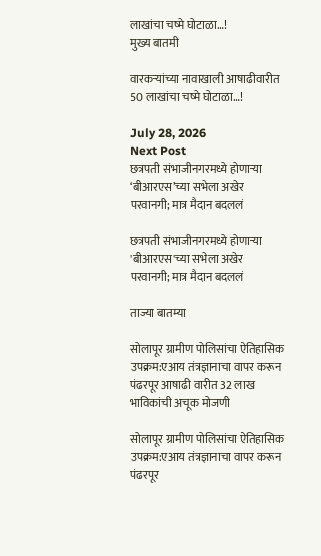लाखांचा चष्मे घोटाळा…!
मुख्य बातमी

वारकऱ्यांच्या नावाखाली आषाढीवारीत 50 लाखांचा चष्मे घोटाळा…!

July 28, 2026
Next Post
छत्रपती संभाजीनगरमध्ये होणाऱ्या ‘बीआरएस’च्या सभेला अखेर परवानगी; मात्र मैदान बदललं

छत्रपती संभाजीनगरमध्ये होणाऱ्या 'बीआरएस'च्या सभेला अखेर परवानगी; मात्र मैदान बदललं

ताज्या बातम्या

सोलापूर ग्रामीण पोलिसांचा ऐतिहासिक उपक्रम:एआय तंत्रज्ञानाचा वापर करून पंढरपूर आषाढी वारीत 32 लाख भाविकांची अचूक मोजणी

सोलापूर ग्रामीण पोलिसांचा ऐतिहासिक उपक्रम:एआय तंत्रज्ञानाचा वापर करून पंढरपूर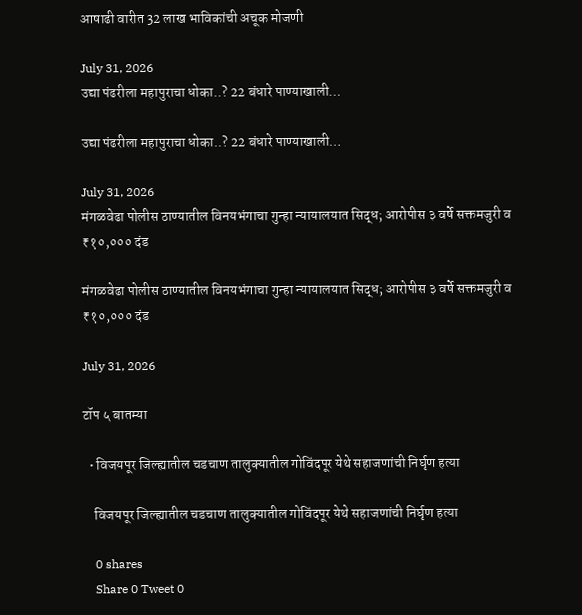आषाढी वारीत 32 लाख भाविकांची अचूक मोजणी

July 31, 2026
उद्या पंढरीला महापुराचा धोका..? 22 बंधारे पाण्याखाली…

उद्या पंढरीला महापुराचा धोका..? 22 बंधारे पाण्याखाली…

July 31, 2026
मंगळवेढा पोलीस ठाण्यातील विनयभंगाचा गुन्हा न्यायालयात सिद्ध; आरोपीस ३ वर्षे सक्तमजुरी व ₹१०,००० दंड

मंगळवेढा पोलीस ठाण्यातील विनयभंगाचा गुन्हा न्यायालयात सिद्ध; आरोपीस ३ वर्षे सक्तमजुरी व ₹१०,००० दंड

July 31, 2026

टॉप ५ बातम्या

  • विजयपूर जिल्ह्यातील चडचाण तालुक्यातील गोविंदपूर येथे सहाजणांची निर्घृण हत्या

    विजयपूर जिल्ह्यातील चडचाण तालुक्यातील गोविंदपूर येथे सहाजणांची निर्घृण हत्या

    0 shares
    Share 0 Tweet 0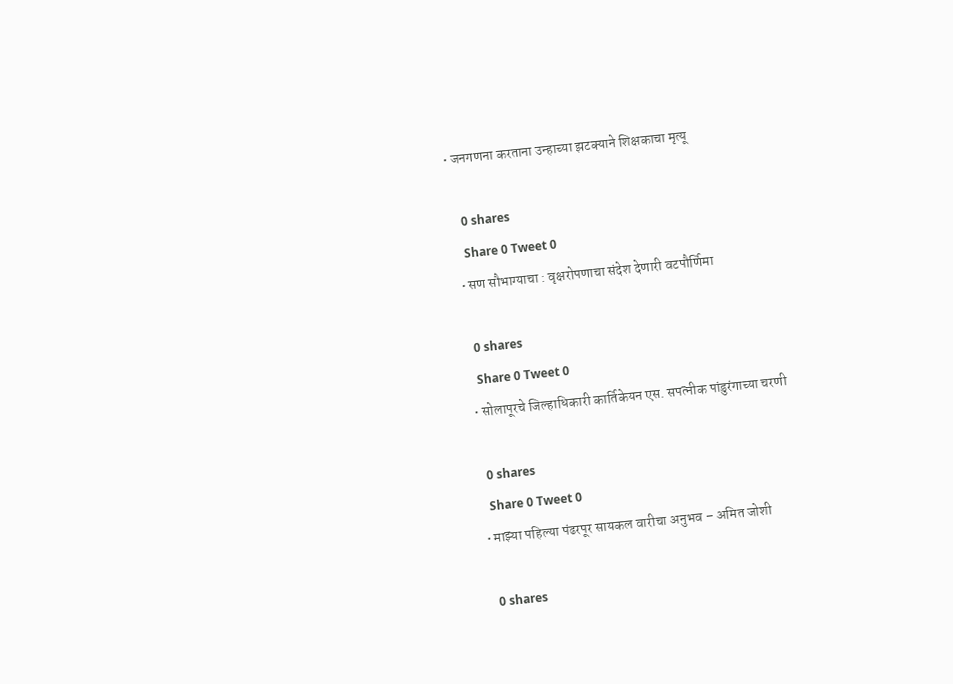• जनगणना करताना उन्हाच्या झटक्याने शिक्षकाचा मृत्यू

    0 shares
    Share 0 Tweet 0
  • सण सौभाग्याचा : वृक्षरोपणाचा संदेश देणारी वटपौर्णिमा

    0 shares
    Share 0 Tweet 0
  • सोलापूरचे जिल्हाधिकारी कार्तिकेयन एस. सपत्नीक पांडुरंगाच्या चरणी

    0 shares
    Share 0 Tweet 0
  • माझ्या पहिल्या पंढरपूर सायकल वारीचा अनुभव – अमित जोशी

    0 shares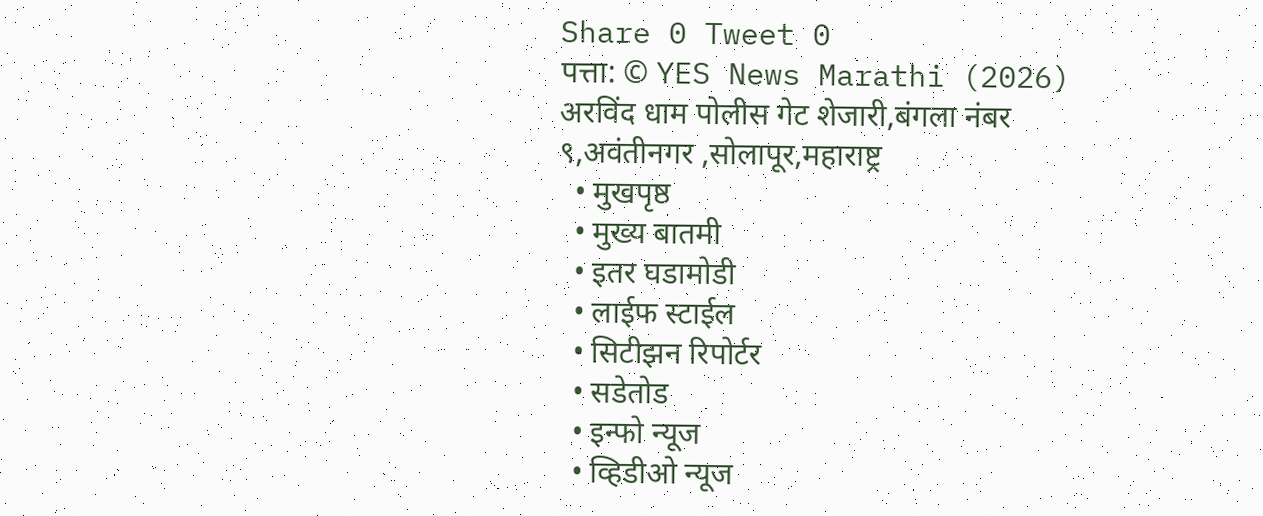Share 0 Tweet 0
पत्ता: © YES News Marathi (2026) अरविंद धाम पोलीस गेट शेजारी,बंगला नंबर ९,अवंतीनगर ,सोलापूर,महाराष्ट्र
  • मुखपृष्ठ
  • मुख्य बातमी
  • इतर घडामोडी
  • लाईफ स्टाईल
  • सिटीझन रिपोर्टर
  • सडेतोड
  • इन्फो न्यूज
  • व्हिडीओ न्यूज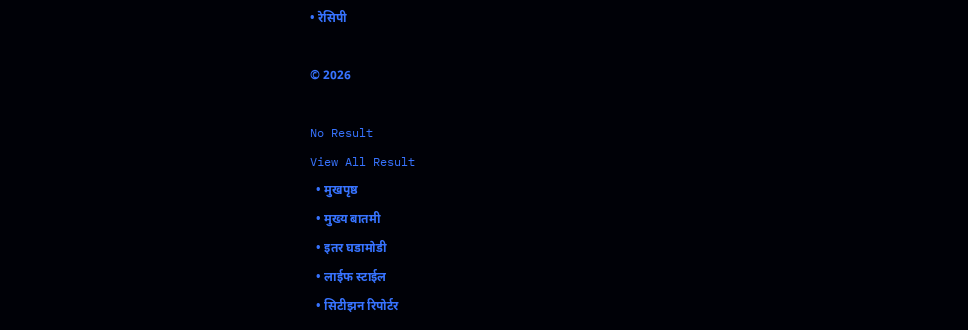• रेसिपी

© 2026

No Result
View All Result
  • मुखपृष्ठ
  • मुख्य बातमी
  • इतर घडामोडी
  • लाईफ स्टाईल
  • सिटीझन रिपोर्टर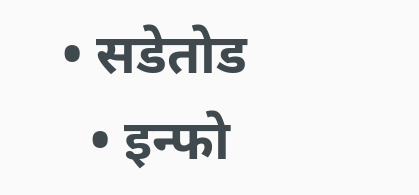• सडेतोड
  • इन्फो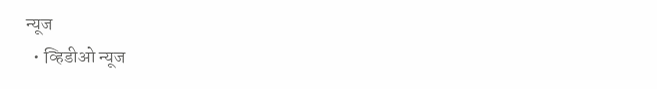न्यूज
  • व्हिडीओ न्यूज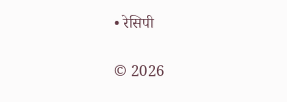• रेसिपी

© 2026